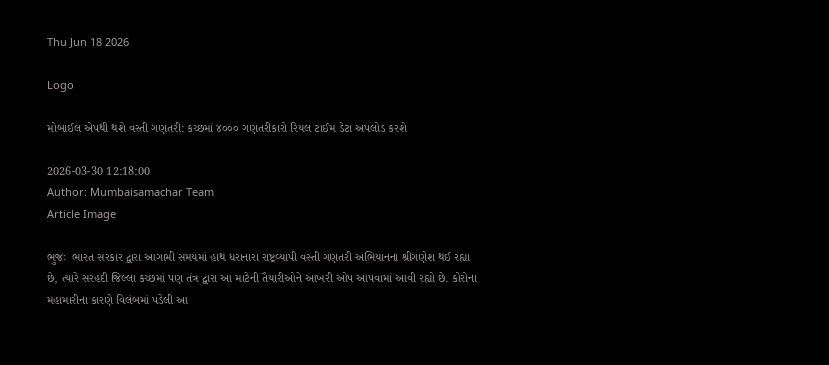Thu Jun 18 2026

Logo

મોબાઈલ એપથી થશે વસ્તી ગણતરી: કચ્છમાં ૪૦૦૦ ગણતરીકારો રિયલ ટાઈમ ડેટા અપલોડ કરશે

2026-03-30 12:18:00
Author: Mumbaisamachar Team
Article Image

ભુજઃ  ભારત સરકાર દ્વારા આગામી સમયમાં હાથ ધરાનારા રાષ્ટ્રવ્યાપી વસ્તી ગણતરી અભિયાનના શ્રીગણેશ થઈ રહ્યા છે, ત્યારે સરહદી જિલ્લા કચ્છમાં પણ તંત્ર દ્વારા આ માટેની તૈયારીઓને આખરી ઓપ આપવામાં આવી રહ્યો છે. કોરોના મહામારીના કારણે વિલંબમાં પડેલી આ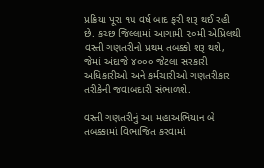પ્રક્રિયા પૂરા ૧૫ વર્ષ બાદ ફરી શરૂ થઈ રહી છે. કચ્છ જિલ્લામાં આગામી ૨૦મી એપ્રિલથી વસ્તી ગણતરીનો પ્રથમ તબક્કો શરૂ થશે, જેમાં અંદાજે ૪૦૦૦ જેટલા સરકારી અધિકારીઓ અને કર્મચારીઓ ગણતરીકાર તરીકેની જવાબદારી સંભાળશે.

વસ્તી ગણતરીનું આ મહાઅભિયાન બે તબક્કામાં વિભાજિત કરવામાં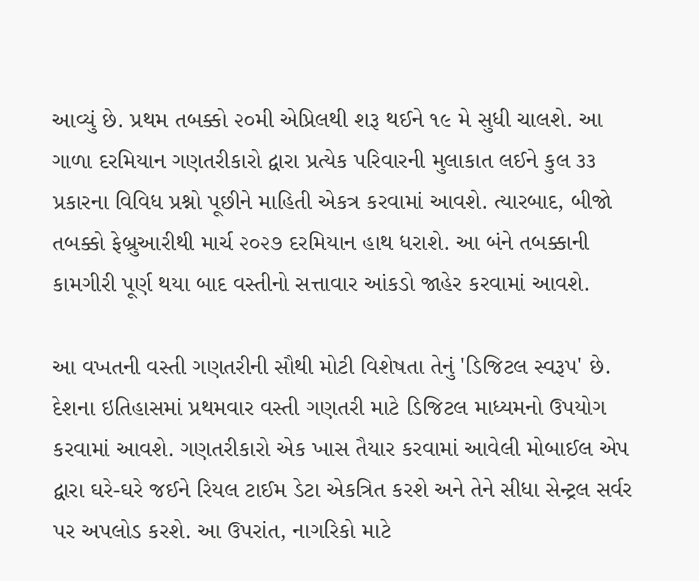આવ્યું છે. પ્રથમ તબક્કો ૨૦મી એપ્રિલથી શરૂ થઈને ૧૯ મે સુધી ચાલશે. આ ગાળા દરમિયાન ગણતરીકારો દ્વારા પ્રત્યેક પરિવારની મુલાકાત લઈને કુલ ૩૩ પ્રકારના વિવિધ પ્રશ્નો પૂછીને માહિતી એકત્ર કરવામાં આવશે. ત્યારબાદ, બીજો તબક્કો ફેબ્રુઆરીથી માર્ચ ૨૦૨૭ દરમિયાન હાથ ધરાશે. આ બંને તબક્કાની કામગીરી પૂર્ણ થયા બાદ વસ્તીનો સત્તાવાર આંકડો જાહેર કરવામાં આવશે.

આ વખતની વસ્તી ગણતરીની સૌથી મોટી વિશેષતા તેનું 'ડિજિટલ સ્વરૂપ' છે. દેશના ઇતિહાસમાં પ્રથમવાર વસ્તી ગણતરી માટે ડિજિટલ માધ્યમનો ઉપયોગ કરવામાં આવશે. ગણતરીકારો એક ખાસ તૈયાર કરવામાં આવેલી મોબાઈલ એપ દ્વારા ઘરે-ઘરે જઈને રિયલ ટાઈમ ડેટા એકત્રિત કરશે અને તેને સીધા સેન્ટ્રલ સર્વર પર અપલોડ કરશે. આ ઉપરાંત, નાગરિકો માટે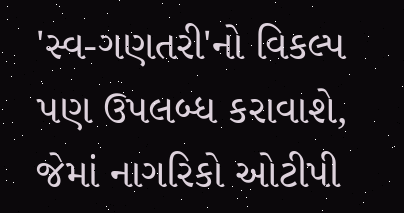'સ્વ-ગણતરી'નો વિકલ્પ પણ ઉપલબ્ધ કરાવાશે, જેમાં નાગરિકો ઓટીપી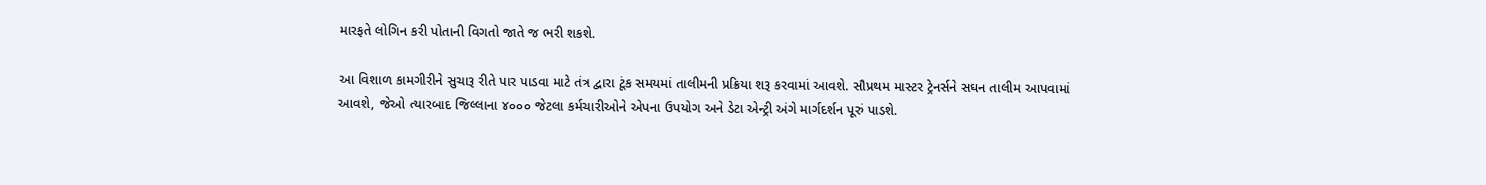મારફતે લોગિન કરી પોતાની વિગતો જાતે જ ભરી શકશે.

આ વિશાળ કામગીરીને સુચારૂ રીતે પાર પાડવા માટે તંત્ર દ્વારા ટૂંક સમયમાં તાલીમની પ્રક્રિયા શરૂ કરવામાં આવશે. સૌપ્રથમ માસ્ટર ટ્રેનર્સને સઘન તાલીમ આપવામાં આવશે, જેઓ ત્યારબાદ જિલ્લાના ૪૦૦૦ જેટલા કર્મચારીઓને એપના ઉપયોગ અને ડેટા એન્ટ્રી અંગે માર્ગદર્શન પૂરું પાડશે.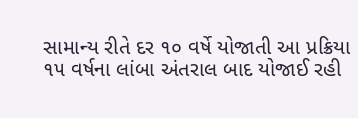સામાન્ય રીતે દર ૧૦ વર્ષે યોજાતી આ પ્રક્રિયા ૧૫ વર્ષના લાંબા અંતરાલ બાદ યોજાઈ રહી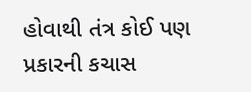હોવાથી તંત્ર કોઈ પણ પ્રકારની કચાસ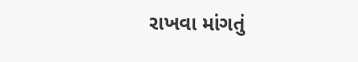રાખવા માંગતું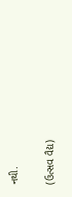નથી.

(ઉત્સવ વૈદ્ય)